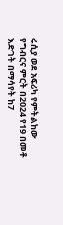ሩሲያ ወደ አፍሪካ የምትልከው የግብርና ምርት በ2024 የ19 በመቶ እድገት በማሳየት ከ7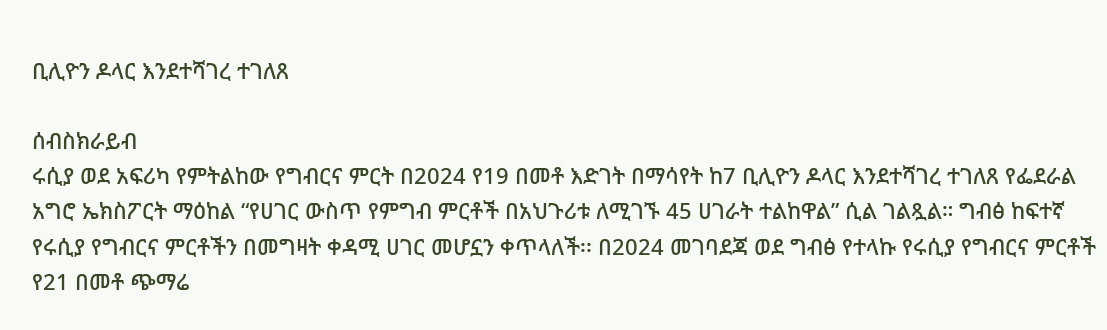ቢሊዮን ዶላር እንደተሻገረ ተገለጸ

ሰብስክራይብ
ሩሲያ ወደ አፍሪካ የምትልከው የግብርና ምርት በ2024 የ19 በመቶ እድገት በማሳየት ከ7 ቢሊዮን ዶላር እንደተሻገረ ተገለጸ የፌደራል አግሮ ኤክስፖርት ማዕከል “የሀገር ውስጥ የምግብ ምርቶች በአህጉሪቱ ለሚገኙ 45 ሀገራት ተልከዋል” ሲል ገልጿል። ግብፅ ከፍተኛ የሩሲያ የግብርና ምርቶችን በመግዛት ቀዳሚ ሀገር መሆኗን ቀጥላለች፡፡ በ2024 መገባደጃ ወደ ግብፅ የተላኩ የሩሲያ የግብርና ምርቶች የ21 በመቶ ጭማሬ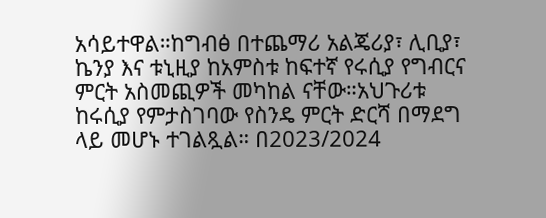አሳይተዋል።ከግብፅ በተጨማሪ አልጄሪያ፣ ሊቢያ፣ ኬንያ እና ቱኒዚያ ከአምስቱ ከፍተኛ የሩሲያ የግብርና ምርት አስመጪዎች መካከል ናቸው።አህጉሪቱ ከሩሲያ የምታስገባው የስንዴ ምርት ድርሻ በማደግ ላይ መሆኑ ተገልጿል። በ2023/2024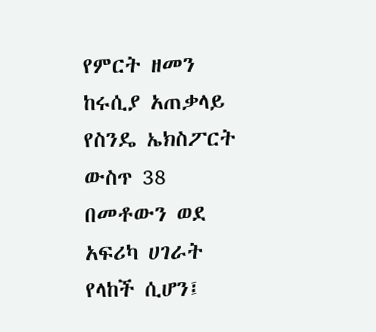የምርት ዘመን ከሩሲያ አጠቃላይ የስንዴ ኤክስፖርት ውስጥ 38 በመቶውን ወደ አፍሪካ ሀገራት የላከች ሲሆን፤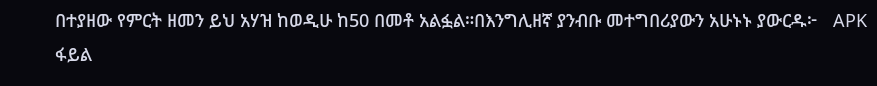በተያዘው የምርት ዘመን ይህ አሃዝ ከወዲሁ ከ50 በመቶ አልፏል።በእንግሊዘኛ ያንብቡ መተግበሪያውን አሁኑኑ ያውርዱ፦   APK ፋይል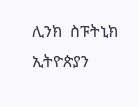ሊንክ  ስፑትኒክ ኢትዮጵያን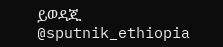ይወዳጁ @sputnik_ethiopia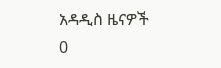አዳዲስ ዜናዎች
0